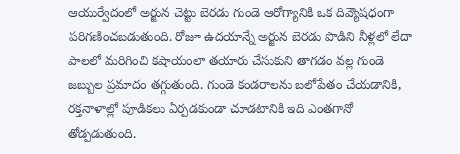ఆయుర్వేదంలో అర్జున చెట్టు బెరడు గుండె ఆరోగ్యానికి ఒక దివ్యౌషధంగా పరిగణించబడుతుంది. రోజూ ఉదయాన్నే అర్జున బెరడు పొడిని నీళ్లలో లేదా పాలలో మరిగించి కషాయంలా తయారు చేసుకుని తాగడం వల్ల గుండె జబ్బుల ప్రమాదం తగ్గుతుంది. గుండె కండరాలను బలోపేతం చేయడానికి, రక్తనాళాల్లో పూడికలు ఏర్పడకుండా చూడటానికి ఇది ఎంతగానో తోడ్పడుతుంది.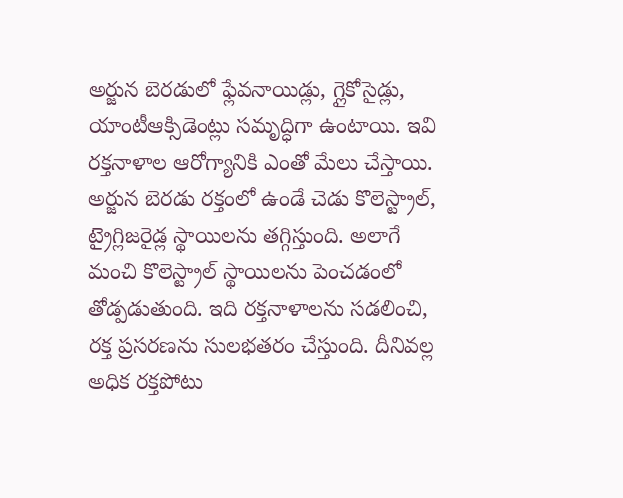అర్జున బెరడులో ఫ్లేవనాయిడ్లు, గ్లైకోసైడ్లు, యాంటీఆక్సిడెంట్లు సమృద్ధిగా ఉంటాయి. ఇవి రక్తనాళాల ఆరోగ్యానికి ఎంతో మేలు చేస్తాయి.
అర్జున బెరడు రక్తంలో ఉండే చెడు కొలెస్ట్రాల్, ట్రైగ్లిజరైడ్ల స్థాయిలను తగ్గిస్తుంది. అలాగే మంచి కొలెస్ట్రాల్ స్థాయిలను పెంచడంలో తోడ్పడుతుంది. ఇది రక్తనాళాలను సడలించి, రక్త ప్రసరణను సులభతరం చేస్తుంది. దీనివల్ల అధిక రక్తపోటు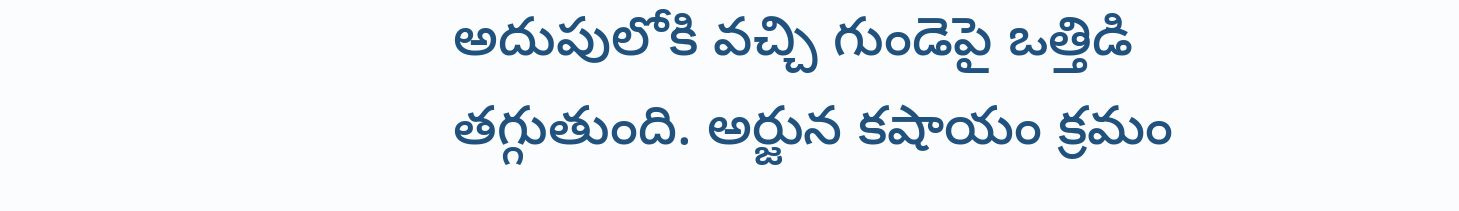అదుపులోకి వచ్చి గుండెపై ఒత్తిడి తగ్గుతుంది. అర్జున కషాయం క్రమం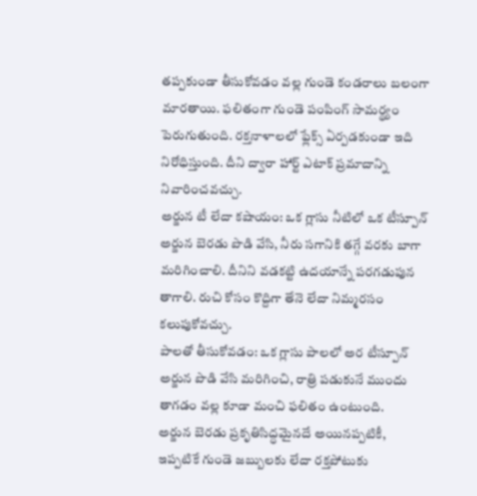తప్పకుండా తీసుకోవడం వల్ల గుండె కండరాలు బలంగా మారతాయి. ఫలితంగా గుండె పంపింగ్ సామర్థ్యం పెరుగుతుంది. రక్తనాళాలలో ఫ్లేక్స్ ఏర్పడకుండా ఇది నిరోధిస్తుంది. దీని ద్వారా హార్ట్ ఎటాక్ ప్రమాదాన్ని నివారించవచ్చు.
అర్జున టీ లేదా కషాయం: ఒక గ్లాసు నీటిలో ఒక టీస్పూన్ అర్జున బెరడు పొడి వేసి, నీరు సగానికి తగ్గే వరకు బాగా మరిగించాలి. దీనిని వడకట్టి ఉదయాన్నే పరగడుపున తాగాలి. రుచి కోసం కొద్దిగా తేనె లేదా నిమ్మరసం కలుపుకోవచ్చు.
పాలతో తీసుకోవడం: ఒక గ్లాసు పాలలో అర టీస్పూన్ అర్జున పొడి వేసి మరిగించి, రాత్రి పడుకునే ముందు తాగడం వల్ల కూడా మంచి ఫలితం ఉంటుంది.
అర్జున బెరడు ప్రకృతిసిద్ధమైనదే అయినప్పటికీ, ఇప్పటికే గుండె జబ్బులకు లేదా రక్తపోటుకు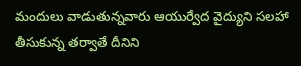మందులు వాడుతున్నవారు ఆయుర్వేద వైద్యుని సలహా తీసుకున్న తర్వాతే దీనిని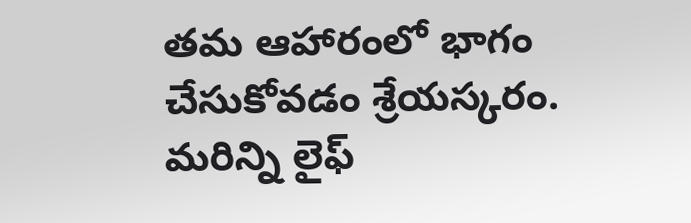తమ ఆహారంలో భాగం చేసుకోవడం శ్రేయస్కరం.
మరిన్ని లైఫ్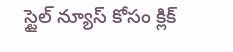స్టైల్ న్యూస్ కోసం క్లిక్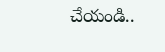చేయండి..